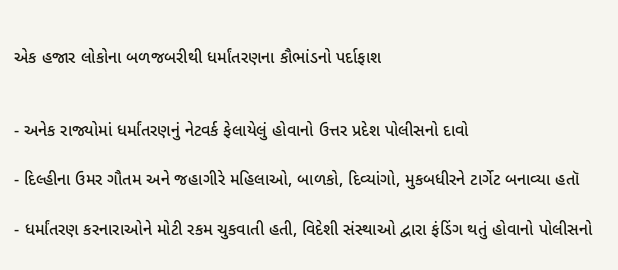એક હજાર લોકોના બળજબરીથી ધર્માંતરણના કૌભાંડનો પર્દાફાશ


- અનેક રાજ્યોમાં ધર્માંતરણનું નેટવર્ક ફેલાયેલું હોવાનો ઉત્તર પ્રદેશ પોલીસનો દાવો

- દિલ્હીના ઉમર ગૌતમ અને જહાગીરે મહિલાઓ, બાળકો, દિવ્યાંગો, મુકબધીરને ટાર્ગેટ બનાવ્યા હતૉ

- ધર્માંતરણ કરનારાઓને મોટી રકમ ચુકવાતી હતી, વિદેશી સંસ્થાઓ દ્વારા ફંડિંગ થતું હોવાનો પોલીસનો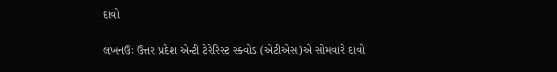દાવો

લખનઉઃ ઉત્તર પ્રદેશ એન્ટી ટેરેરિસ્ટ સ્ક્વોડ (એટીએસ)એ સોમવારે દાવો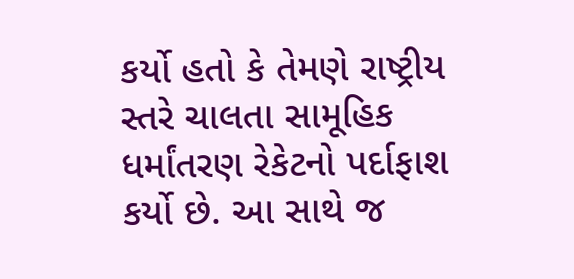કર્યો હતો કે તેમણે રાષ્ટ્રીય સ્તરે ચાલતા સામૂહિક ધર્માંતરણ રેકેટનો પર્દાફાશ કર્યો છે. આ સાથે જ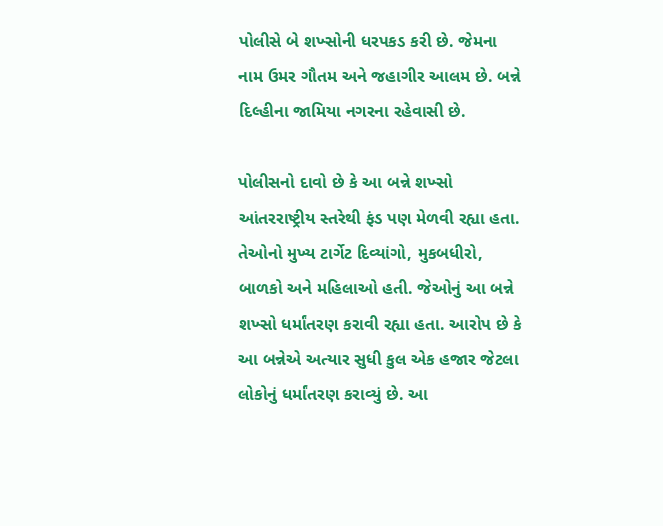પોલીસે બે શખ્સોની ધરપકડ કરી છે. જેમના નામ ઉમર ગૌતમ અને જહાગીર આલમ છે. બન્ને દિલ્હીના જામિયા નગરના રહેવાસી છે.

પોલીસનો દાવો છે કે આ બન્ને શખ્સો આંતરરાષ્ટ્રીય સ્તરેથી ફંડ પણ મેળવી રહ્યા હતા. તેઓનો મુખ્ય ટાર્ગેટ દિવ્યાંગો, મુકબધીરો, બાળકો અને મહિલાઓ હતી. જેઓનું આ બન્ને શખ્સો ધર્માંતરણ કરાવી રહ્યા હતા. આરોપ છે કે આ બન્નેએ અત્યાર સુધી કુલ એક હજાર જેટલા લોકોનું ધર્માંતરણ કરાવ્યું છે. આ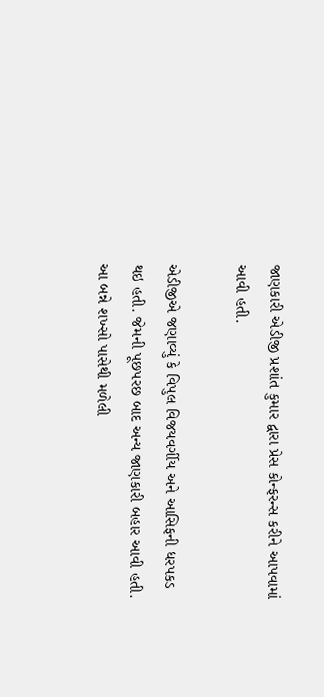જાણકારી એડીજી પ્રશાંત કુમાર દ્વારા પ્રેસ કોન્ફરન્સ કરીને આપવામાં આવી હતી.

એડીજીએ જણાવ્યું કે વિપુલ વિજયવર્ગીય અને આસિફની ધરપકડ થઇ હતી. જેમની પૂછપરછ બાદ અન્ય જાણકારી બહાર આવી હતી. આ બન્ને શખ્સો પાસેથી મળેલી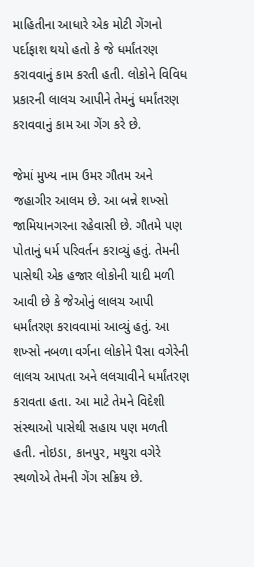માહિતીના આધારે એક મોટી ગેંગનો પર્દાફાશ થયો હતો કે જે ધર્માંતરણ કરાવવાનું કામ કરતી હતી. લોકોને વિવિધ પ્રકારની લાલચ આપીને તેમનું ધર્માંતરણ કરાવવાનું કામ આ ગેંગ કરે છે.

જેમાં મુખ્ય નામ ઉમર ગૌતમ અને જહાગીર આલમ છે. આ બન્ને શખ્સો જામિયાનગરના રહેવાસી છે. ગૌતમે પણ પોતાનું ધર્મ પરિવર્તન કરાવ્યું હતું. તેમની પાસેથી એક હજાર લોકોની યાદી મળી આવી છે કે જેઓનું લાલચ આપી ધર્માંતરણ કરાવવામાં આવ્યું હતું. આ શખ્સો નબળા વર્ગના લોકોને પૈસા વગેરેની લાલચ આપતા અને લલચાવીને ધર્માંતરણ કરાવતા હતા. આ માટે તેમને વિદેશી સંસ્થાઓ પાસેથી સહાય પણ મળતી હતી. નોઇડા, કાનપુર, મથુરા વગેરે સ્થળોએ તેમની ગેંગ સક્રિય છે.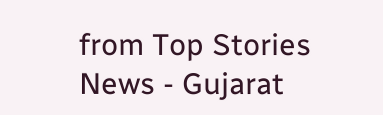from Top Stories News - Gujarat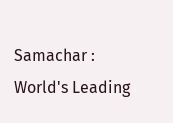Samachar : World's Leading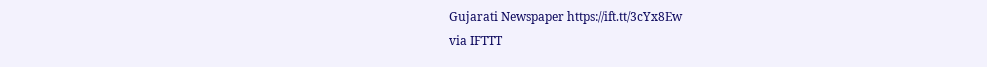Gujarati Newspaper https://ift.tt/3cYx8Ew
via IFTTT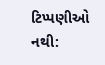ટિપ્પણીઓ નથી: